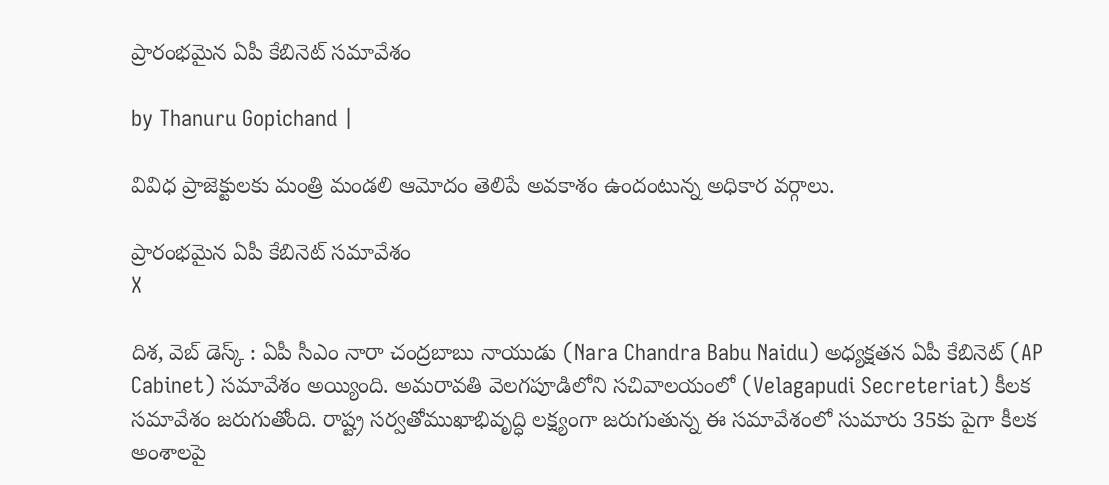ప్రారంభమైన ఏపీ కేబినెట్ సమావేశం

by Thanuru Gopichand |

వివిధ ప్రాజెక్టులకు మంత్రి మండలి ఆమోదం తెలిపే అవకాశం ఉందంటున్న అధికార వర్గాలు.

ప్రారంభమైన ఏపీ కేబినెట్ సమావేశం
X

దిశ, వెబ్ డెస్క్ : ఏపీ సీఎం నారా చంద్రబాబు నాయుడు (Nara Chandra Babu Naidu) అధ్యక్షతన ఏపీ కేబినెట్ (AP Cabinet) సమావేశం అయ్యింది. అమరావతి వెలగపూడిలోని సచివాలయంలో (Velagapudi Secreteriat) కీలక సమావేశం జరుగుతోంది. రాష్ట్ర సర్వతోముఖాభివృద్ధి లక్ష్యంగా జరుగుతున్న ఈ సమావేశంలో సుమారు 35కు పైగా కీలక అంశాలపై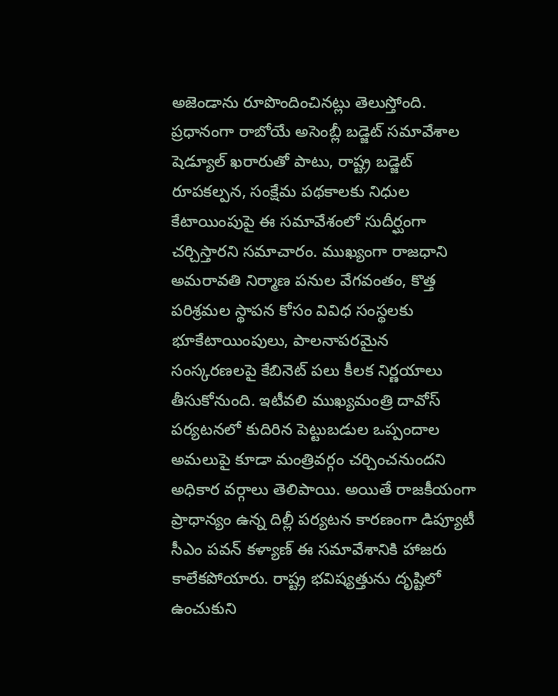అజెండాను రూపొందించినట్లు తెలుస్తోంది. ప్రధానంగా రాబోయే అసెంబ్లీ బడ్జెట్ సమావేశాల షెడ్యూల్ ఖరారుతో పాటు, రాష్ట్ర బడ్జెట్ రూపకల్పన, సంక్షేమ పథకాలకు నిధుల కేటాయింపుపై ఈ సమావేశంలో సుదీర్ఘంగా చర్చిస్తారని సమాచారం. ముఖ్యంగా రాజధాని అమరావతి నిర్మాణ పనుల వేగవంతం, కొత్త పరిశ్రమల స్థాపన కోసం వివిధ సంస్థలకు భూకేటాయింపులు, పాలనాపరమైన సంస్కరణలపై కేబినెట్ పలు కీలక నిర్ణయాలు తీసుకోనుంది. ఇటీవలి ముఖ్యమంత్రి దావోస్ పర్యటనలో కుదిరిన పెట్టుబడుల ఒప్పందాల అమలుపై కూడా మంత్రివర్గం చర్చించనుందని అధికార వర్గాలు తెలిపాయి. అయితే రాజకీయంగా ప్రాధాన్యం ఉన్న దిల్లీ పర్యటన కారణంగా డిప్యూటీ సీఎం పవన్ కళ్యాణ్ ఈ సమావేశానికి హాజరు కాలేకపోయారు. రాష్ట్ర భవిష్యత్తును దృష్టిలో ఉంచుకుని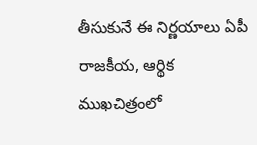తీసుకునే ఈ నిర్ణయాలు ఏపీ రాజకీయ, ఆర్థిక ముఖచిత్రంలో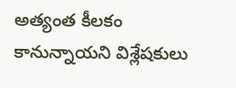అత్యంత కీలకం కానున్నాయని విశ్లేషకులు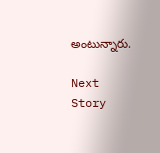అంటున్నారు.

Next Story